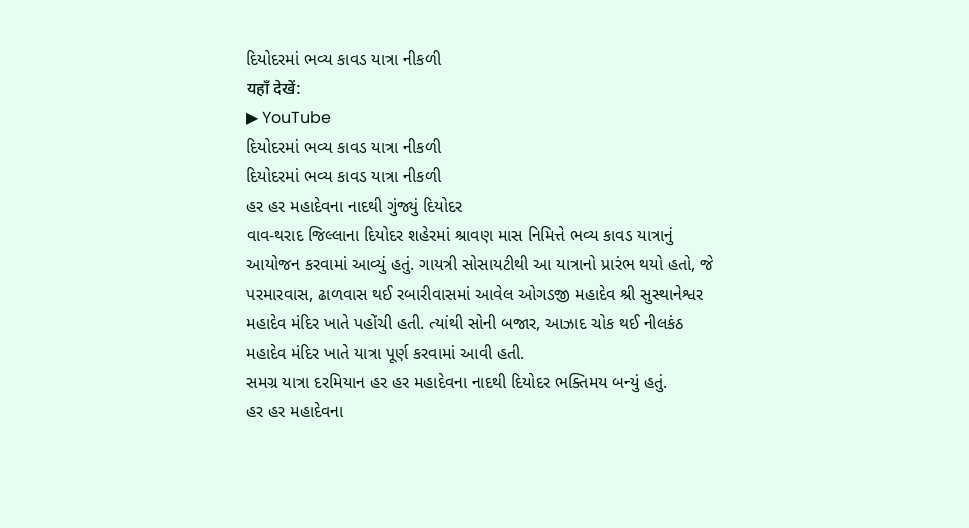દિયોદરમાં ભવ્ય કાવડ યાત્રા નીકળી
यहाँ देखें:
▶ YouTube
દિયોદરમાં ભવ્ય કાવડ યાત્રા નીકળી
દિયોદરમાં ભવ્ય કાવડ યાત્રા નીકળી
હર હર મહાદેવના નાદથી ગુંજ્યું દિયોદર
વાવ-થરાદ જિલ્લાના દિયોદર શહેરમાં શ્રાવણ માસ નિમિત્તે ભવ્ય કાવડ યાત્રાનું આયોજન કરવામાં આવ્યું હતું. ગાયત્રી સોસાયટીથી આ યાત્રાનો પ્રારંભ થયો હતો, જે પરમારવાસ, ઢાળવાસ થઈ રબારીવાસમાં આવેલ ઓગડજી મહાદેવ શ્રી સુસ્થાનેશ્વર મહાદેવ મંદિર ખાતે પહોંચી હતી. ત્યાંથી સોની બજાર, આઝાદ ચોક થઈ નીલકંઠ મહાદેવ મંદિર ખાતે યાત્રા પૂર્ણ કરવામાં આવી હતી.
સમગ્ર યાત્રા દરમિયાન હર હર મહાદેવના નાદથી દિયોદર ભક્તિમય બન્યું હતું.
હર હર મહાદેવના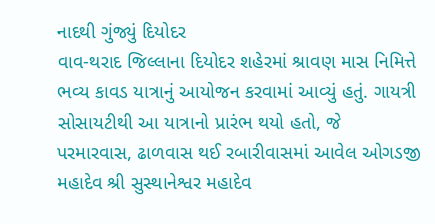નાદથી ગુંજ્યું દિયોદર
વાવ-થરાદ જિલ્લાના દિયોદર શહેરમાં શ્રાવણ માસ નિમિત્તે ભવ્ય કાવડ યાત્રાનું આયોજન કરવામાં આવ્યું હતું. ગાયત્રી સોસાયટીથી આ યાત્રાનો પ્રારંભ થયો હતો, જે પરમારવાસ, ઢાળવાસ થઈ રબારીવાસમાં આવેલ ઓગડજી મહાદેવ શ્રી સુસ્થાનેશ્વર મહાદેવ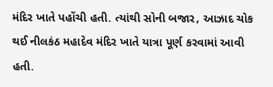મંદિર ખાતે પહોંચી હતી. ત્યાંથી સોની બજાર, આઝાદ ચોક થઈ નીલકંઠ મહાદેવ મંદિર ખાતે યાત્રા પૂર્ણ કરવામાં આવી હતી.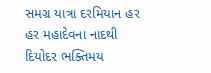સમગ્ર યાત્રા દરમિયાન હર હર મહાદેવના નાદથી દિયોદર ભક્તિમય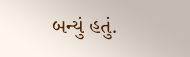બન્યું હતું.